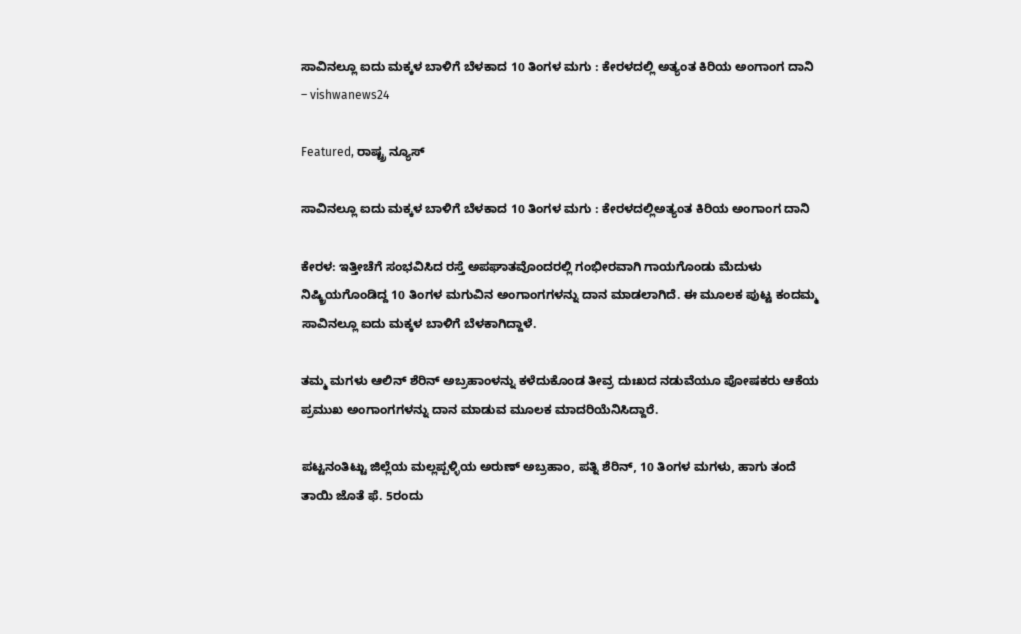ಸಾವಿನಲ್ಲೂ ಐದು ಮಕ್ಕಳ ಬಾಳಿಗೆ ಬೆಳಕಾದ 10 ತಿಂಗಳ ಮಗು : ಕೇರಳದಲ್ಲಿ ಅತ್ಯಂತ ಕಿರಿಯ ಅಂಗಾಂಗ ದಾನಿ – vishwanews24

Featured, ರಾಷ್ಟ್ರ ನ್ಯೂಸ್

ಸಾವಿನಲ್ಲೂ ಐದು ಮಕ್ಕಳ ಬಾಳಿಗೆ ಬೆಳಕಾದ 10 ತಿಂಗಳ ಮಗು : ಕೇರಳದಲ್ಲಿಅತ್ಯಂತ ಕಿರಿಯ ಅಂಗಾಂಗ ದಾನಿ

ಕೇರಳ: ಇತ್ತೀಚೆಗೆ ಸಂಭವಿಸಿದ ರಸ್ತೆ ಅಪಘಾತವೊಂದರಲ್ಲಿ ಗಂಭೀರವಾಗಿ ಗಾಯಗೊಂಡು ಮೆದುಳು ನಿಷ್ಕ್ರಿಯಗೊಂಡಿದ್ದ 10 ತಿಂಗಳ ಮಗುವಿನ ಅಂಗಾಂಗಗಳನ್ನು ದಾನ ಮಾಡಲಾಗಿದೆ. ಈ ಮೂಲಕ ಪುಟ್ಟ ಕಂದಮ್ಮ ಸಾವಿನಲ್ಲೂ ಐದು ಮಕ್ಕಳ ಬಾಳಿಗೆ ಬೆಳಕಾಗಿದ್ದಾಳೆ.

ತಮ್ಮ ಮಗಳು ಆಲಿನ್ ಶೆರಿನ್ ಅಬ್ರಹಾಂಳನ್ನು ಕಳೆದುಕೊಂಡ ತೀವ್ರ ದುಃಖದ ನಡುವೆಯೂ ಪೋಷಕರು ಆಕೆಯ ಪ್ರಮುಖ ಅಂಗಾಂಗಗಳನ್ನು ದಾನ ಮಾಡುವ ಮೂಲಕ ಮಾದರಿಯೆನಿಸಿದ್ದಾರೆ.

ಪಟ್ಟನಂತಿಟ್ಟು ಜಿಲ್ಲೆಯ ಮಲ್ಲಪ್ಪಳ್ಳಿಯ ಅರುಣ್ ಅಬ್ರಹಾಂ, ಪತ್ನಿ ಶೆರಿನ್, 10 ತಿಂಗಳ ಮಗಳು, ಹಾಗು ತಂದೆ ತಾಯಿ ಜೊತೆ ಫೆ. 5ರಂದು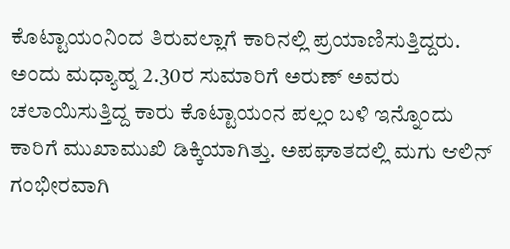ಕೊಟ್ಟಾಯಂನಿಂದ ತಿರುವಲ್ಲಾಗೆ ಕಾರಿನಲ್ಲಿ ಪ್ರಯಾಣಿಸುತ್ತಿದ್ದರು. ಅಂದು ಮಧ್ಯಾಹ್ನ 2.30ರ ಸುಮಾರಿಗೆ ಅರುಣ್ ಅವರು ಚಲಾಯಿಸುತ್ತಿದ್ದ ಕಾರು ಕೊಟ್ಟಾಯಂನ ಪಲ್ಲಂ ಬಳಿ ಇನ್ನೊಂದು ಕಾರಿಗೆ ಮುಖಾಮುಖಿ ಡಿಕ್ಕಿಯಾಗಿತ್ತು. ಅಪಘಾತದಲ್ಲಿ ಮಗು ಆಲಿನ್ ಗಂಭೀರವಾಗಿ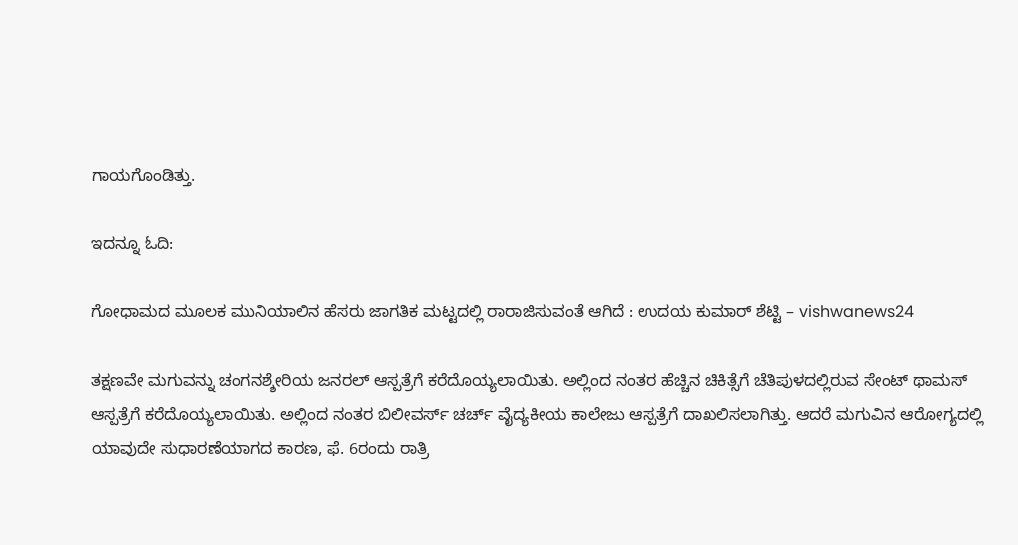ಗಾಯಗೊಂಡಿತ್ತು.

ಇದನ್ನೂ ಓದಿ:

ಗೋಧಾಮದ ಮೂಲಕ ಮುನಿಯಾಲಿನ ಹೆಸರು ಜಾಗತಿಕ ಮಟ್ಟದಲ್ಲಿ ರಾರಾಜಿಸುವಂತೆ ಆಗಿದೆ : ಉದಯ ಕುಮಾರ್ ಶೆಟ್ಟಿ – vishwanews24

ತಕ್ಷಣವೇ ಮಗುವನ್ನು ಚಂಗನಶ್ಶೇರಿಯ ಜನರಲ್ ಆಸ್ಪತ್ರೆಗೆ ಕರೆದೊಯ್ಯಲಾಯಿತು. ಅಲ್ಲಿಂದ ನಂತರ ಹೆಚ್ಚಿನ ಚಿಕಿತ್ಸೆಗೆ ಚೆತಿಪುಳದಲ್ಲಿರುವ ಸೇಂಟ್ ಥಾಮಸ್ ಆಸ್ಪತ್ರೆಗೆ ಕರೆದೊಯ್ಯಲಾಯಿತು. ಅಲ್ಲಿಂದ ನಂತರ ಬಿಲೀವರ್ಸ್ ಚರ್ಚ್ ವೈದ್ಯಕೀಯ ಕಾಲೇಜು ಆಸ್ಪತ್ರೆಗೆ ದಾಖಲಿಸಲಾಗಿತ್ತು. ಆದರೆ ಮಗುವಿನ ಆರೋಗ್ಯದಲ್ಲಿ ಯಾವುದೇ ಸುಧಾರಣೆಯಾಗದ ಕಾರಣ, ಫೆ. 6ರಂದು ರಾತ್ರಿ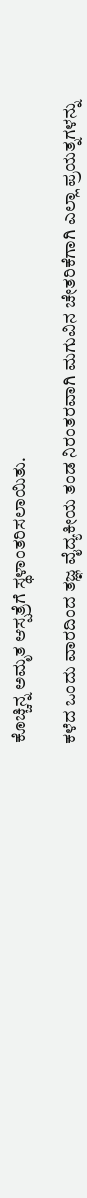ಕೊಚ್ಚಿನ್ನ ಅಮೃತ ಆಸ್ಪತ್ರೆಗೆ ಸ್ಥಳಾಂತರಿಸಲಾಯಿತು.

ಕಳೆದ ಒಂದು ವಾರದಿಂದ ತಜ್ಞ ವೈದ್ಯಕೀಯ ತಂಡ ನಿರಂತರವಾಗಿ ಮಗುವಿನ ಚೇತರಿಕೆಗಾಗಿ ಎಲ್ಲಾ ಪ್ರಯತ್ನಗಳನ್ನು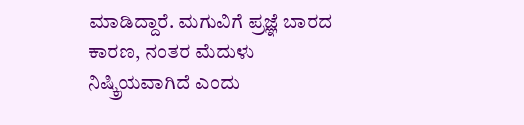ಮಾಡಿದ್ದಾರೆ. ಮಗುವಿಗೆ ಪ್ರಜ್ಞೆ ಬಾರದ ಕಾರಣ, ನಂತರ ಮೆದುಳು ನಿಷ್ಕ್ರಿಯವಾಗಿದೆ ಎಂದು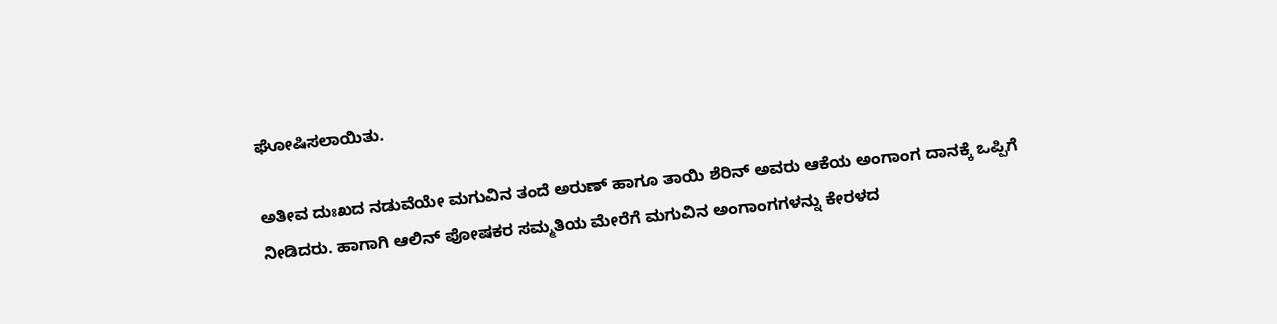ಘೋಷಿಸಲಾಯಿತು.

ಅತೀವ ದುಃಖದ ನಡುವೆಯೇ ಮಗುವಿನ ತಂದೆ ಅರುಣ್ ಹಾಗೂ ತಾಯಿ ಶೆರಿನ್ ಅವರು ಆಕೆಯ ಅಂಗಾಂಗ ದಾನಕ್ಕೆ ಒಪ್ಪಿಗೆ ನೀಡಿದರು. ಹಾಗಾಗಿ ಆಲಿನ್ ಪೋಷಕರ ಸಮ್ಮತಿಯ ಮೇರೆಗೆ ಮಗುವಿನ ಅಂಗಾಂಗಗಳನ್ನು ಕೇರಳದ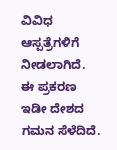ವಿವಿಧ ಆಸ್ಪತ್ರೆಗಳಿಗೆ ನೀಡಲಾಗಿದೆ. ಈ ಪ್ರಕರಣ ಇಡೀ ದೇಶದ ಗಮನ ಸೆಳೆದಿದೆ.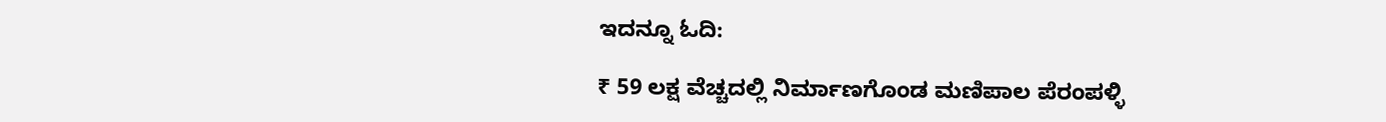ಇದನ್ನೂ ಓದಿ:

₹ 59 ಲಕ್ಷ ವೆಚ್ಚದಲ್ಲಿ ನಿರ್ಮಾಣಗೊಂಡ ಮಣಿಪಾಲ ಪೆರಂಪಳ್ಳಿ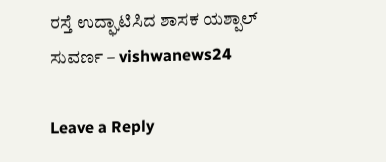ರಸ್ತೆ ಉದ್ಘಾಟಿಸಿದ ಶಾಸಕ ಯಶ್ಪಾಲ್ ಸುವರ್ಣ – vishwanews24

Leave a Reply